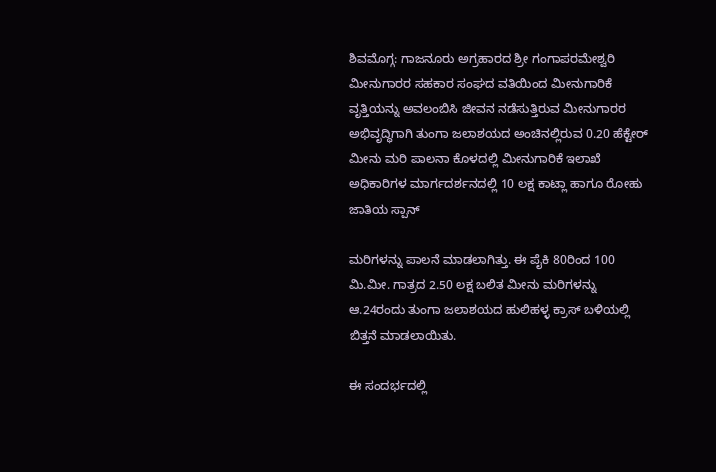ಶಿವಮೊಗ್ಗ: ಗಾಜನೂರು ಅಗ್ರಹಾರದ ಶ್ರೀ ಗಂಗಾಪರಮೇಶ್ವರಿ ಮೀನುಗಾರರ ಸಹಕಾರ ಸಂಘದ ವತಿಯಿಂದ ಮೀನುಗಾರಿಕೆ ವೃತ್ತಿಯನ್ನು ಅವಲಂಬಿಸಿ ಜೀವನ ನಡೆಸುತ್ತಿರುವ ಮೀನುಗಾರರ ಅಭಿವೃದ್ಧಿಗಾಗಿ ತುಂಗಾ ಜಲಾಶಯದ ಅಂಚಿನಲ್ಲಿರುವ 0.20 ಹೆಕ್ಟೇರ್ ಮೀನು ಮರಿ ಪಾಲನಾ ಕೊಳದಲ್ಲಿ ಮೀನುಗಾರಿಕೆ ಇಲಾಖೆ ಅಧಿಕಾರಿಗಳ ಮಾರ್ಗದರ್ಶನದಲ್ಲಿ 10 ಲಕ್ಷ ಕಾಟ್ಲಾ ಹಾಗೂ ರೋಹು ಜಾತಿಯ ಸ್ಪಾನ್

ಮರಿಗಳನ್ನು ಪಾಲನೆ ಮಾಡಲಾಗಿತ್ತು. ಈ ಪೈಕಿ 80ರಿಂದ 100 ಮಿ.ಮೀ. ಗಾತ್ರದ 2.50 ಲಕ್ಷ ಬಲಿತ ಮೀನು ಮರಿಗಳನ್ನು ಆ.24ರಂದು ತುಂಗಾ ಜಲಾಶಯದ ಹುಲಿಹಳ್ಳ ಕ್ರಾಸ್ ಬಳಿಯಲ್ಲಿ ಬಿತ್ತನೆ ಮಾಡಲಾಯಿತು.

ಈ ಸಂದರ್ಭದಲ್ಲಿ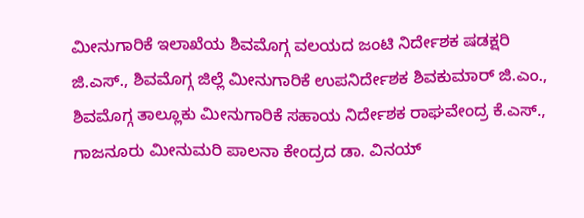ಮೀನುಗಾರಿಕೆ ಇಲಾಖೆಯ ಶಿವಮೊಗ್ಗ ವಲಯದ ಜಂಟಿ ನಿರ್ದೇಶಕ ಷಡಕ್ಷರಿ ಜಿ.ಎಸ್., ಶಿವಮೊಗ್ಗ ಜಿಲ್ಲೆ ಮೀನುಗಾರಿಕೆ ಉಪನಿರ್ದೇಶಕ ಶಿವಕುಮಾರ್ ಜಿ.ಎಂ., ಶಿವಮೊಗ್ಗ ತಾಲ್ಲೂಕು ಮೀನುಗಾರಿಕೆ ಸಹಾಯ ನಿರ್ದೇಶಕ ರಾಘವೇಂದ್ರ ಕೆ.ಎಸ್., ಗಾಜನೂರು ಮೀನುಮರಿ ಪಾಲನಾ ಕೇಂದ್ರದ ಡಾ. ವಿನಯ್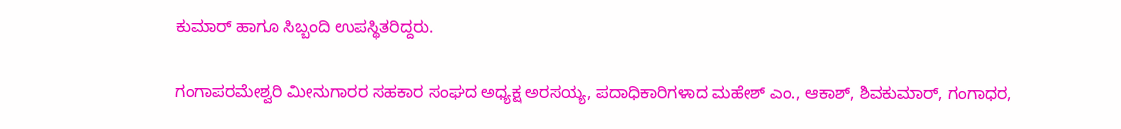ಕುಮಾರ್ ಹಾಗೂ ಸಿಬ್ಬಂದಿ ಉಪಸ್ಥಿತರಿದ್ದರು.

ಗಂಗಾಪರಮೇಶ್ವರಿ ಮೀನುಗಾರರ ಸಹಕಾರ ಸಂಘದ ಅಧ್ಯಕ್ಷ ಅರಸಯ್ಯ, ಪದಾಧಿಕಾರಿಗಳಾದ ಮಹೇಶ್ ಎಂ., ಆಕಾಶ್, ಶಿವಕುಮಾರ್, ಗಂಗಾಧರ,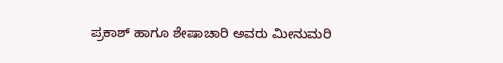ಪ್ರಕಾಶ್ ಹಾಗೂ ಶೇಷಾಚಾರಿ ಅವರು ಮೀನುಮರಿ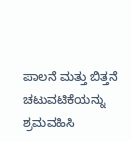ಪಾಲನೆ ಮತ್ತು ಬಿತ್ತನೆ ಚಟುವಟಿಕೆಯನ್ನು ಶ್ರಮವಹಿಸಿ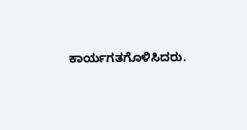ಕಾರ್ಯಗತಗೊಳಿಸಿದರು.